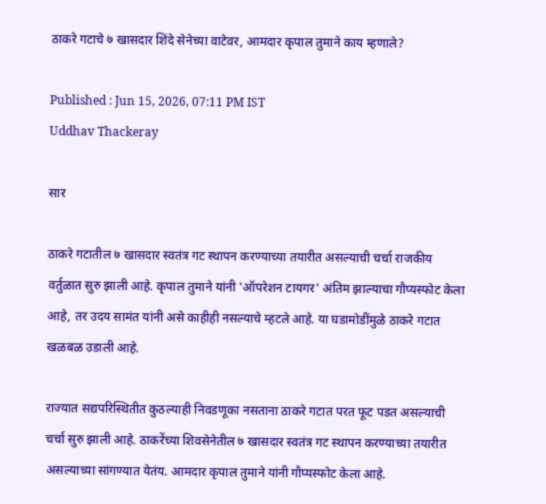ठाकरे गटाचे ७ खासदार शिंदे सेनेच्या वाटेवर, आमदार कृपाल तुमाने काय म्हणाले?

Published : Jun 15, 2026, 07:11 PM IST
Uddhav Thackeray

सार

ठाकरे गटातील ७ खासदार स्वतंत्र गट स्थापन करण्याच्या तयारीत असल्याची चर्चा राजकीय वर्तुळात सुरु झाली आहे. कृपाल तुमाने यांनी 'ऑपरेशन टायगर' अंतिम झाल्याचा गौप्यस्फोट केला आहे, तर उदय सामंत यांनी असे काहीही नसल्याचे म्हटले आहे. या घडामोडींमुळे ठाकरे गटात खळबळ उडाली आहे.

राज्यात सद्यपरिस्थितीत कुठल्याही निवडणूका नसताना ठाकरे गटात परत फूट पडत असल्याची  चर्चा सुरु झाली आहे. ठाकरेंच्या शिवसेनेतील ७ खासदार स्वतंत्र गट स्थापन करण्याच्या तयारीत असल्याच्या सांगण्यात येतंय. आमदार कृपाल तुमाने यांनी गौप्यस्फोट केला आहे.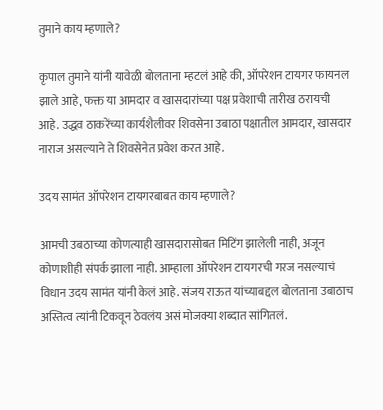तुमाने काय म्हणाले?

कृपाल तुमाने यांनी यावेळी बोलताना म्हटलं आहे की, ऑपरेशन टायगर फायनल झाले आहे, फक्त या आमदार व खासदारांच्या पक्ष प्रवेशाची तारीख ठरायची आहे. उद्धव ठाकरेंच्या कार्यशैलीवर शिवसेना उबाठा पक्षातील आमदार, खासदार नाराज असल्याने ते शिवसेनेत प्रवेश करत आहे.

उदय सामंत ऑपरेशन टायगरबाबत काय म्हणाले?

आमची उबठाच्या कोणत्याही खासदारासोबत मिटिंग झालेली नाही, अजून कोणाशीही संपर्क झाला नाही. आम्हाला ऑपरेशन टायगरची गरज नसल्याचं विधान उदय सामंत यांनी केलं आहे. संजय राऊत यांच्याबद्दल बोलताना उबाठाच अस्तित्व त्यांनी टिकवून ठेवलंय असं मोजक्या शब्दात सांगितलं.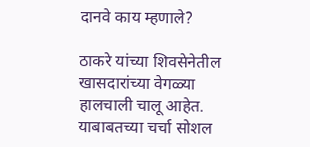दानवे काय म्हणाले?

ठाकरे यांच्या शिवसेनेतील खासदारांच्या वेगळ्या हालचाली चालू आहेत. याबाबतच्या चर्चा सोशल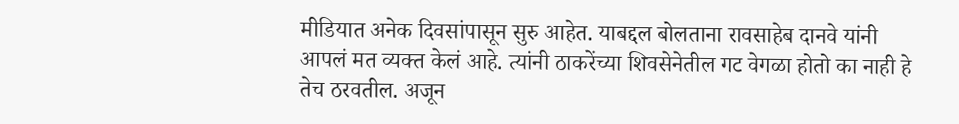मीडियात अनेक दिवसांपासून सुरु आहेत. याबद्दल बोलताना रावसाहेब दानवे यांनी आपलं मत व्यक्त केलं आहे. त्यांनी ठाकरेंच्या शिवसेनेतील गट वेगळा होतो का नाही हे तेच ठरवतील. अजून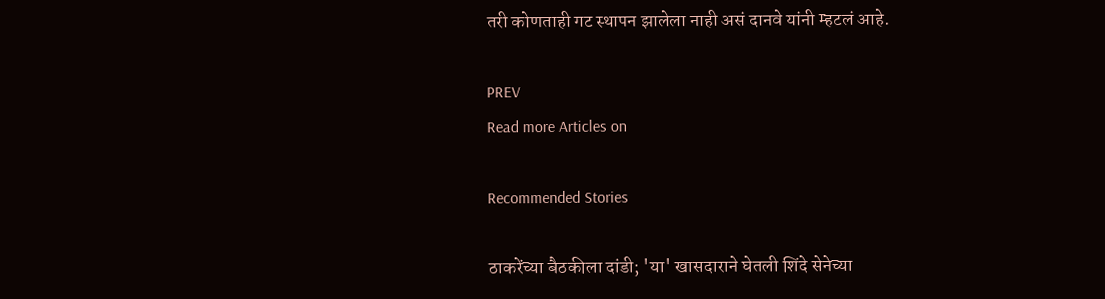तरी कोणताही गट स्थापन झालेला नाही असं दानवे यांनी म्हटलं आहे.

PREV
Read more Articles on

Recommended Stories

ठाकरेंच्या बैठकीला दांडी; 'या' खासदाराने घेतली शिंदे सेनेच्या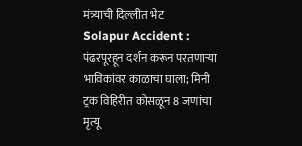मंत्र्याची दिल्लीत भेट
Solapur Accident : पंढरपूरहून दर्शन करून परतणाऱ्या भाविकांवर काळाचा घाला; मिनी ट्रक विहिरीत कोसळून 8 जणांचा मृत्यू